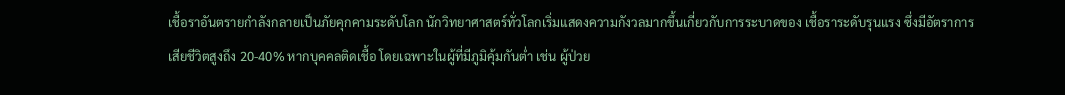เชื้อราอันตรายกำลังกลายเป็นภัยคุกคามระดับโลก นักวิทยาศาสตร์ทั่วโลกเริ่มแสดงความกังวลมากขึ้นเกี่ยวกับการระบาดของ เชื้อราระดับรุนแรง ซึ่งมีอัตราการเสียชีวิตสูงถึง 20-40% หากบุคคลติดเชื้อ โดยเฉพาะในผู้ที่มีภูมิคุ้มกันต่ำ เช่น ผู้ป่วย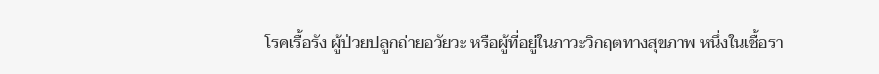โรคเรื้อรัง ผู้ป่วยปลูกถ่ายอวัยวะ หรือผู้ที่อยู่ในภาวะวิกฤตทางสุขภาพ หนึ่งในเชื้อรา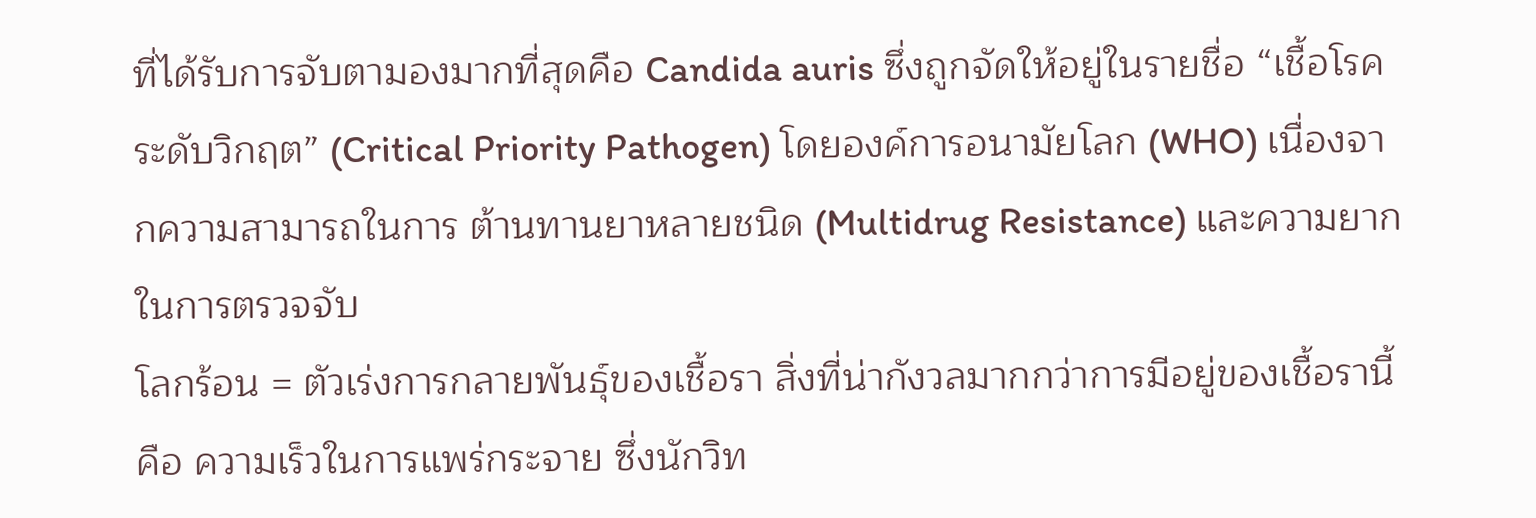ที่ได้รับการจับตามองมากที่สุดคือ Candida auris ซึ่งถูกจัดให้อยู่ในรายชื่อ “เชื้อโรคระดับวิกฤต” (Critical Priority Pathogen) โดยองค์การอนามัยโลก (WHO) เนื่องจากความสามารถในการ ต้านทานยาหลายชนิด (Multidrug Resistance) และความยากในการตรวจจับ
โลกร้อน = ตัวเร่งการกลายพันธุ์ของเชื้อรา สิ่งที่น่ากังวลมากกว่าการมีอยู่ของเชื้อรานี้ คือ ความเร็วในการแพร่กระจาย ซึ่งนักวิท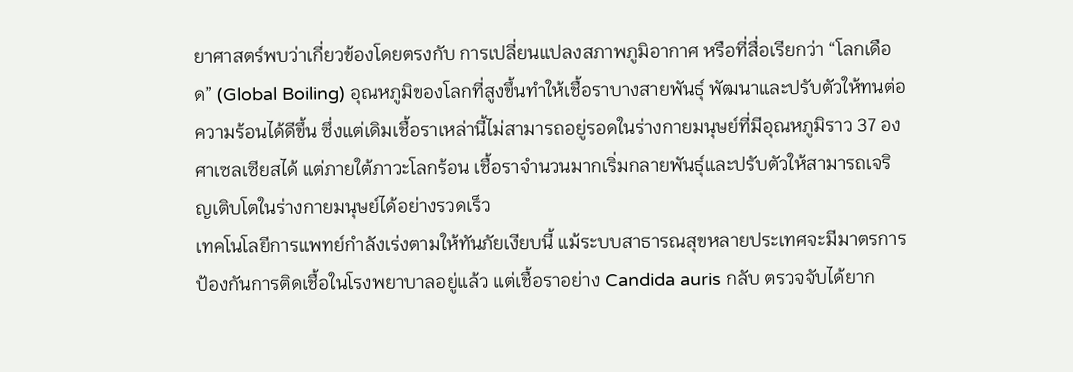ยาศาสตร์พบว่าเกี่ยวข้องโดยตรงกับ การเปลี่ยนแปลงสภาพภูมิอากาศ หรือที่สื่อเรียกว่า “โลกเดือด” (Global Boiling) อุณหภูมิของโลกที่สูงขึ้นทำให้เชื้อราบางสายพันธุ์ พัฒนาและปรับตัวให้ทนต่อความร้อนได้ดีขึ้น ซึ่งแต่เดิมเชื้อราเหล่านี้ไม่สามารถอยู่รอดในร่างกายมนุษย์ที่มีอุณหภูมิราว 37 องศาเซลเซียสได้ แต่ภายใต้ภาวะโลกร้อน เชื้อราจำนวนมากเริ่มกลายพันธุ์และปรับตัวให้สามารถเจริญเติบโตในร่างกายมนุษย์ได้อย่างรวดเร็ว
เทคโนโลยีการแพทย์กำลังเร่งตามให้ทันภัยเงียบนี้ แม้ระบบสาธารณสุขหลายประเทศจะมีมาตรการป้องกันการติดเชื้อในโรงพยาบาลอยู่แล้ว แต่เชื้อราอย่าง Candida auris กลับ ตรวจจับได้ยาก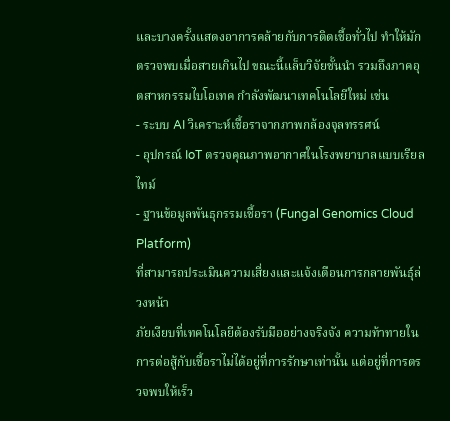และบางครั้งแสดงอาการคล้ายกับการติดเชื้อทั่วไป ทำให้มักตรวจพบเมื่อสายเกินไป ขณะนี้แล็บวิจัยชั้นนำ รวมถึงภาคอุตสาหกรรมไบโอเทค กำลังพัฒนาเทคโนโลยีใหม่ เช่น
- ระบบ AI วิเคราะห์เชื้อราจากภาพกล้องจุลทรรศน์
- อุปกรณ์ IoT ตรวจคุณภาพอากาศในโรงพยาบาลแบบเรียลไทม์
- ฐานข้อมูลพันธุกรรมเชื้อรา (Fungal Genomics Cloud Platform)
ที่สามารถประเมินความเสี่ยงและแจ้งเตือนการกลายพันธุ์ล่วงหน้า
ภัยเงียบที่เทคโนโลยีต้องรับมืออย่างจริงจัง ความท้าทายในการต่อสู้กับเชื้อราไม่ได้อยู่ที่การรักษาเท่านั้น แต่อยู่ที่การตรวจพบให้เร็ว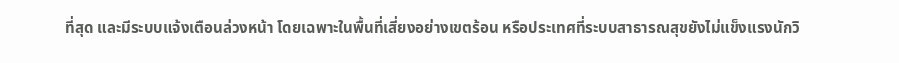ที่สุด และมีระบบแจ้งเตือนล่วงหน้า โดยเฉพาะในพื้นที่เสี่ยงอย่างเขตร้อน หรือประเทศที่ระบบสาธารณสุขยังไม่แข็งแรงนักวิ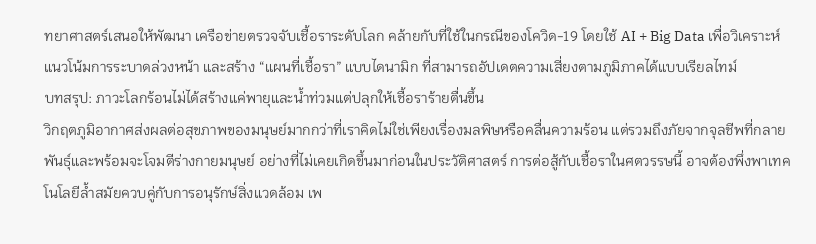ทยาศาสตร์เสนอให้พัฒนา เครือข่ายตรวจจับเชื้อราระดับโลก คล้ายกับที่ใช้ในกรณีของโควิด-19 โดยใช้ AI + Big Data เพื่อวิเคราะห์แนวโน้มการระบาดล่วงหน้า และสร้าง “แผนที่เชื้อรา” แบบไดนามิก ที่สามารถอัปเดตความเสี่ยงตามภูมิภาคได้แบบเรียลไทม์
บทสรุป: ภาวะโลกร้อนไม่ได้สร้างแค่พายุและน้ำท่วมแต่ปลุกให้เชื้อราร้ายตื่นขึ้น
วิกฤตภูมิอากาศส่งผลต่อสุขภาพของมนุษย์มากกว่าที่เราคิดไม่ใช่เพียงเรื่องมลพิษหรือคลื่นความร้อน แต่รวมถึงภัยจากจุลชีพที่กลายพันธุ์และพร้อมจะโจมตีร่างกายมนุษย์ อย่างที่ไม่เคยเกิดขึ้นมาก่อนในประวัติศาสตร์ การต่อสู้กับเชื้อราในศตวรรษนี้ อาจต้องพึ่งพาเทคโนโลยีล้ำสมัยควบคู่กับการอนุรักษ์สิ่งแวดล้อม เพ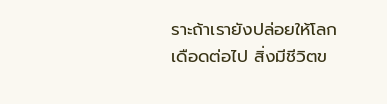ราะถ้าเรายังปล่อยให้โลกเดือดต่อไป สิ่งมีชีวิตข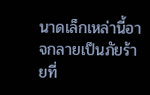นาดเล็กเหล่านี้อาจกลายเป็นภัยร้ายที่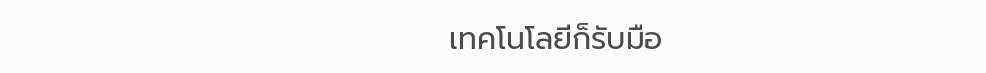เทคโนโลยีก็รับมือ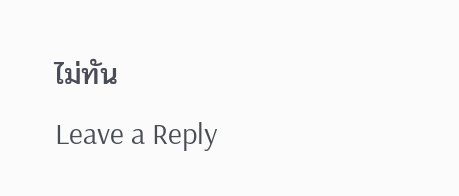ไม่ทัน
Leave a Reply